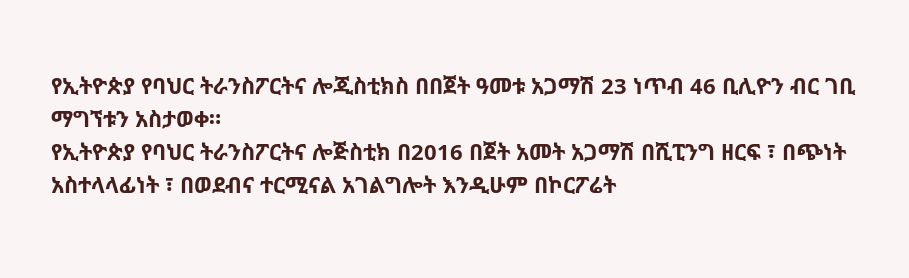የኢትዮጵያ የባህር ትራንስፖርትና ሎጂስቲክስ በበጀት ዓመቱ አጋማሽ 23 ነጥብ 46 ቢሊዮን ብር ገቢ ማግኘቱን አስታወቀ።
የኢትዮጵያ የባህር ትራንስፖርትና ሎጅስቲክ በ2016 በጀት አመት አጋማሽ በሺፒንግ ዘርፍ ፣ በጭነት አስተላላፊነት ፣ በወደብና ተርሚናል አገልግሎት እንዲሁም በኮርፖሬት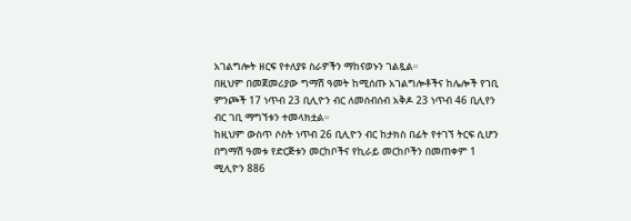አገልግሎት ዘርፍ የተለያዩ ስራዎችን ማከናወኑን ገልጿል።
በዚህም በመጀመሪያው ግማሽ ዓመት ከሚሰጡ አገልግሎቶችና ከሌሎች የገቢ ምንጮች 17 ነጥብ 23 ቢሊዮን ብር ለመሰብሰብ አቅዶ 23 ነጥብ 46 ቢሊየን ብር ገቢ ማግኘቱን ተመላክቷል።
ከዚህም ውስጥ ሶስት ነጥብ 26 ቢሊዮን ብር ከታክስ በፊት የተገኘ ትርፍ ሲሆን በግማሽ ዓመቱ የድርጅቱን መርከቦችና የኪራይ መርከቦችን በመጠቀም 1 ሚሊዮን 886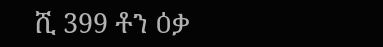ሺ 399 ቶን ዕቃ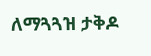ለማጓጓዝ ታቅዶ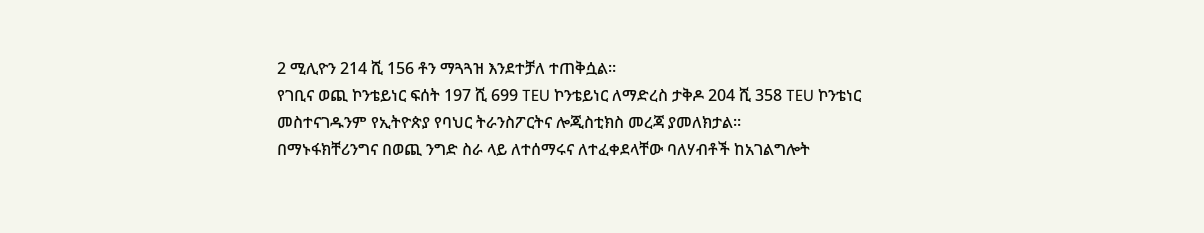2 ሚሊዮን 214 ሺ 156 ቶን ማጓጓዝ እንደተቻለ ተጠቅሷል።
የገቢና ወጪ ኮንቴይነር ፍሰት 197 ሺ 699 TEU ኮንቴይነር ለማድረስ ታቅዶ 204 ሺ 358 TEU ኮንቴነር መስተናገዱንም የኢትዮጵያ የባህር ትራንስፖርትና ሎጂስቲክስ መረጃ ያመለክታል።
በማኑፋክቸሪንግና በወጪ ንግድ ስራ ላይ ለተሰማሩና ለተፈቀደላቸው ባለሃብቶች ከአገልግሎት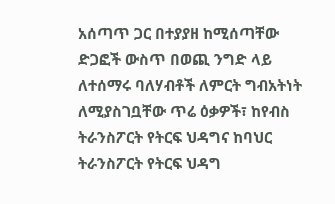አሰጣጥ ጋር በተያያዘ ከሚሰጣቸው ድጋፎች ውስጥ በወጪ ንግድ ላይ ለተሰማሩ ባለሃብቶች ለምርት ግብአትነት ለሚያስገቧቸው ጥሬ ዕቃዎች፣ ከየብስ ትራንስፖርት የትርፍ ህዳግና ከባህር ትራንስፖርት የትርፍ ህዳግ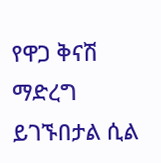የዋጋ ቅናሽ ማድረግ ይገኙበታል ሲል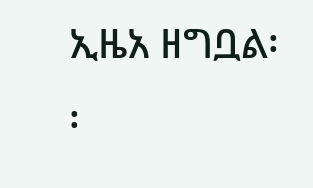ኢዜአ ዘግቧል፡፡